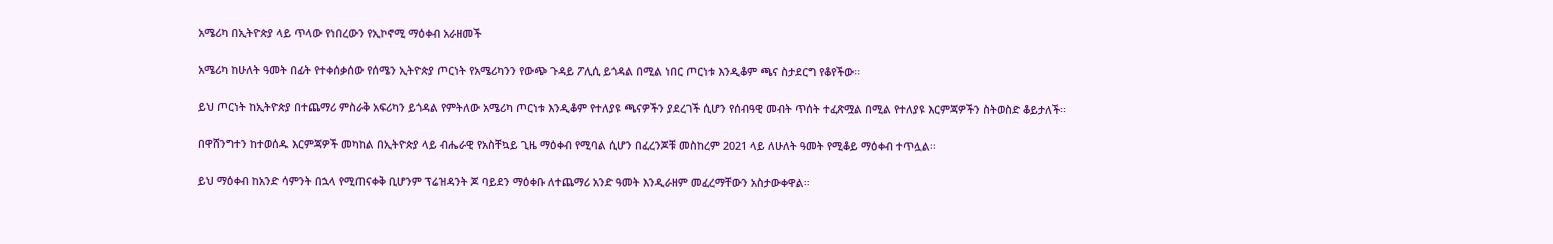አሜሪካ በኢትዮጵያ ላይ ጥላው የነበረውን የኢኮኖሚ ማዕቀብ አራዘመች

አሜሪካ ከሁለት ዓመት በፊት የተቀሰቃሰው የሰሜን ኢትዮጵያ ጦርነት የአሜሪካንን የውጭ ጉዳይ ፖሊሲ ይጎዳል በሚል ነበር ጦርነቱ እንዲቆም ጫና ስታደርግ የቆየችው፡፡

ይህ ጦርነት ከኢትዮጵያ በተጨማሪ ምስራቅ አፍሪካን ይጎዳል የምትለው አሜሪካ ጦርነቱ እንዲቆም የተለያዩ ጫናዎችን ያደረገች ሲሆን የሰብዓዊ መብት ጥሰት ተፈጽሟል በሚል የተለያዩ እርምጃዎችን ስትወስድ ቆይታለች፡፡

በዋሸንግተን ከተወሰዱ እርምጃዎች መካከል በኢትዮጵያ ላይ ብሔራዊ የአስቸኳይ ጊዜ ማዕቀብ የሚባል ሲሆን በፈረንጆቹ መስከረም 2021 ላይ ለሁለት ዓመት የሚቆይ ማዕቀብ ተጥሏል፡፡

ይህ ማዕቀብ ከአንድ ሳምንት በኋላ የሚጠናቀቅ ቢሆንም ፕሬዝዳንት ጆ ባይደን ማዕቀቡ ለተጨማሪ አንድ ዓመት እንዲራዘም መፈረማቸውን አስታውቀዋል፡፡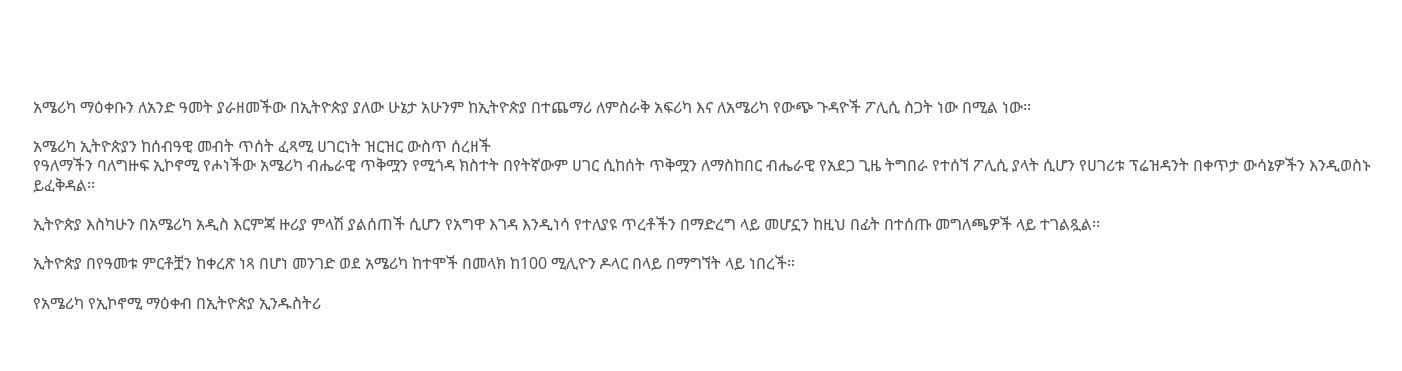አሜሪካ ማዕቀቡን ለአንድ ዓመት ያራዘመችው በኢትዮጵያ ያለው ሁኔታ አሁንም ከኢትዮጵያ በተጨማሪ ለምስራቅ አፍሪካ እና ለአሜሪካ የውጭ ጉዳዮች ፖሊሲ ስጋት ነው በሚል ነው፡፡

አሜሪካ ኢትዮጵያን ከሰብዓዊ መብት ጥሰት ፈጻሚ ሀገርነት ዝርዝር ውስጥ ሰረዘች
የዓለማችን ባለግዙፍ ኢኮኖሚ የሖነችው አሜሪካ ብሔራዊ ጥቅሟን የሚጎዳ ክስተት በየትኛውም ሀገር ሲከሰት ጥቅሟን ለማስከበር ብሔራዊ የአደጋ ጊዜ ትግበራ የተሰኘ ፖሊሲ ያላት ሲሆን የሀገሪቱ ፕሬዝዳንት በቀጥታ ውሳኔዎችን እንዲወስኑ ይፈቅዳል፡፡

ኢትዮጵያ እስካሁን በአሜሪካ አዲስ እርምጃ ዙሪያ ምላሽ ያልሰጠች ሲሆን የአግዋ እገዳ እንዲነሳ የተለያዩ ጥረቶችን በማድረግ ላይ መሆኗን ከዚህ በፊት በተሰጡ መግለጫዎች ላይ ተገልጿል፡፡

ኢትዮጵያ በየዓመቱ ምርቶቿን ከቀረጽ ነጻ በሆነ መንገድ ወደ አሜሪካ ከተሞች በመላክ ከ100 ሚሊዮን ዶላር በላይ በማግኘት ላይ ነበረች።

የአሜሪካ የኢኮኖሚ ማዕቀብ በኢትዮጵያ ኢንዱስትሪ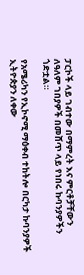ፓርኮች ላይ ገብተው በማምረት እና ምርቶቻቸውን ለዓለም ገበያዎች በመሸጥ ላይ የነበሩ ኩባንያዎችን ጎድቷል።

የአሜሪካን የኢኮኖሚ ማዕቀብ ተከትሎ በርካታ ኩባንያዎች ኢትዮጵያን ለቀው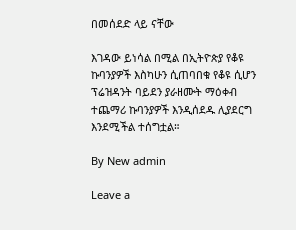በመሰደድ ላይ ናቸው

እገዳው ይነሳል በሚል በኢትዮጵያ የቆዩ ኩባንያዎች እስካሁን ሲጠባበቁ የቆዩ ሲሆን ፕሬዝዳንት ባይደን ያራዘሙት ማዕቀብ ተጨማሪ ኩባንያዎች እንዲሰደዱ ሊያደርግ እንደሚችል ተሰግቷል።

By New admin

Leave a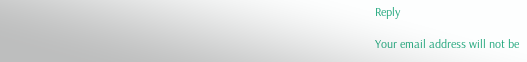Reply

Your email address will not be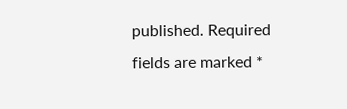published. Required fields are marked *